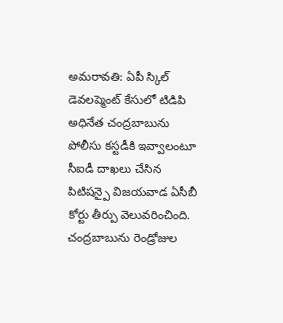అమరావతి: ఏపీ స్కిల్ డెవలప్మెంట్ కేసులో టిడిపి అధినేత చంద్రబాబును పోలీసు కస్టడీకి ఇవ్వాలంటూ సీఐడీ దాఖలు చేసిన పిటిషన్పై విజయవాడ ఏసీబీ కోర్టు తీర్పు వెలువరించింది. చంద్రబాబును రెండ్రోజుల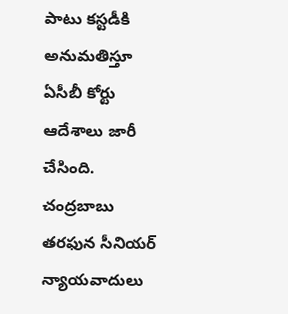పాటు కస్టడీకి అనుమతిస్తూ ఏసీబీ కోర్టు ఆదేశాలు జారీ చేసింది. చంద్రబాబు తరఫున సీనియర్ న్యాయవాదులు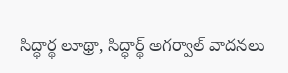సిద్ధార్థ లూథ్రా, సిద్ధార్థ్ అగర్వాల్ వాదనలు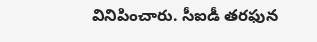వినిపించారు. సీఐడీ తరఫున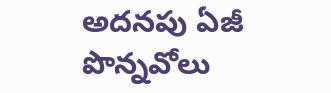అదనపు ఏజీ పొన్నవోలు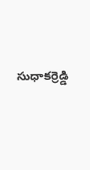సుధాకర్రెడ్డి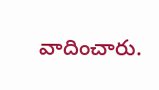వాదించారు.